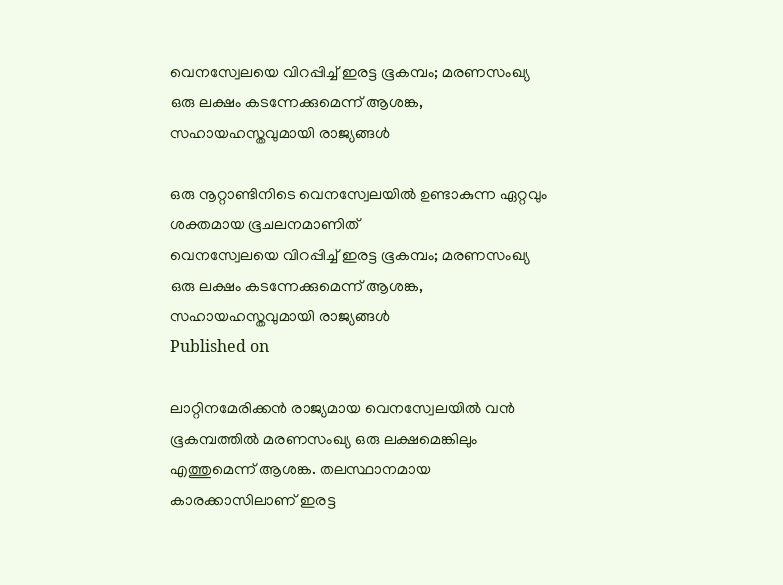വെനസ്വേലയെ വിറപ്പിച്ച് ഇരട്ട ഭൂകമ്പം; മരണസംഖ്യ ഒരു ലക്ഷം കടന്നേക്കുമെന്ന് ആശങ്ക, സഹായഹസ്തവുമായി രാജ്യങ്ങള്‍

ഒരു നൂറ്റാണ്ടിനിടെ വെനസ്വേലയില്‍ ഉണ്ടാകുന്ന ഏറ്റവും ശക്തമായ ഭൂചലനമാണിത്
വെനസ്വേലയെ വിറപ്പിച്ച് ഇരട്ട ഭൂകമ്പം; മരണസംഖ്യ ഒരു ലക്ഷം കടന്നേക്കുമെന്ന് ആശങ്ക, സഹായഹസ്തവുമായി രാജ്യങ്ങള്‍
Published on

ലാറ്റിനമേരിക്കന്‍ രാജ്യമായ വെനസ്വേലയില്‍ വന്‍ ഭൂകമ്പത്തില്‍ മരണസംഖ്യ ഒരു ലക്ഷമെങ്കിലും എത്തുമെന്ന് ആശങ്ക. തലസ്ഥാനമായ കാരക്കാസിലാണ് ഇരട്ട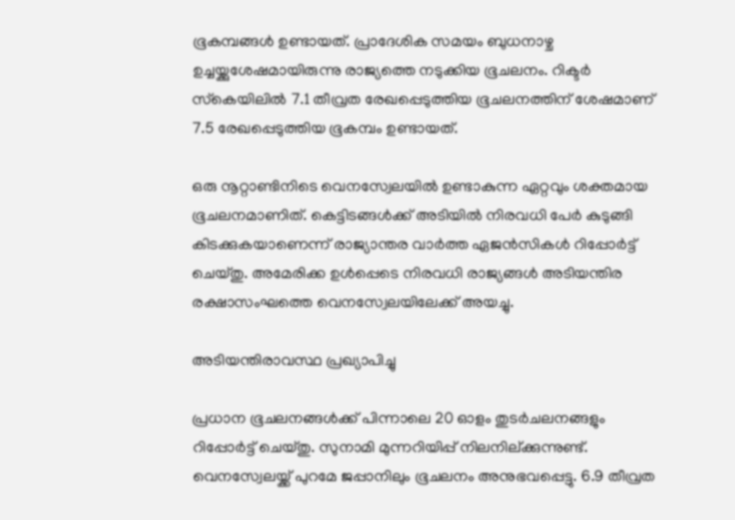ഭൂകമ്പങ്ങള്‍ ഉണ്ടായത്. പ്രാദേശിക സമയം ബുധനാഴ്ച ഉച്ചയ്ക്കുശേഷമായിരുന്നു രാജ്യത്തെ നടുക്കിയ ഭൂചലനം. റിക്ടര്‍ സ്‌കെയിലില്‍ 7.1 തീവ്രത രേഖപ്പെടുത്തിയ ഭൂചലനത്തിന് ശേഷമാണ് 7.5 രേഖപ്പെടുത്തിയ ഭൂകമ്പം ഉണ്ടായത്.

ഒരു നൂറ്റാണ്ടിനിടെ വെനസ്വേലയില്‍ ഉണ്ടാകുന്ന ഏറ്റവും ശക്തമായ ഭൂചലനമാണിത്. കെട്ടിടങ്ങള്‍ക്ക് അടിയില്‍ നിരവധി പേര്‍ കുടുങ്ങി കിടക്കുകയാണെന്ന് രാജ്യാന്തര വാര്‍ത്ത ഏജന്‍സികള്‍ റിപ്പോര്‍ട്ട് ചെയ്തു. അമേരിക്ക ഉള്‍പ്പെടെ നിരവധി രാജ്യങ്ങള്‍ അടിയന്തിര രക്ഷാസംഘത്തെ വെനസ്വേലയിലേക്ക് അയച്ചു.

അടിയന്തിരാവസ്ഥ പ്രഖ്യാപിച്ചു

പ്രധാന ഭൂചലനങ്ങള്‍ക്ക് പിന്നാലെ 20 ഓളം തുടര്‍ചലനങ്ങളും റിപ്പോര്‍ട്ട് ചെയ്തു. സുനാമി മുന്നറിയിപ്പ് നിലനില്ക്കുന്നുണ്ട്. വെനസ്വേലയ്ക്ക് പുറമേ ജപ്പാനിലും ഭൂചലനം അനുഭവപ്പെട്ടു. 6.9 തീവ്രത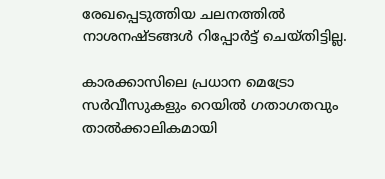രേഖപ്പെടുത്തിയ ചലനത്തില്‍ നാശനഷ്ടങ്ങള്‍ റിപ്പോര്‍ട്ട് ചെയ്തിട്ടില്ല.

കാരക്കാസിലെ പ്രധാന മെട്രോ സര്‍വീസുകളും റെയില്‍ ഗതാഗതവും താല്‍ക്കാലികമായി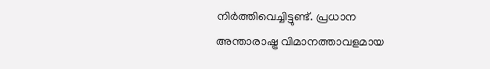നിര്‍ത്തിവെച്ചിട്ടുണ്ട്. പ്രധാന അന്താരാഷ്ട്ര വിമാനത്താവളമായ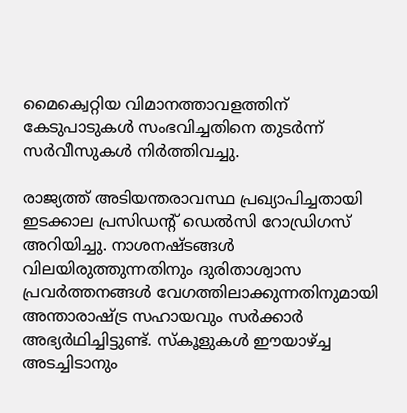മൈക്വെറ്റിയ വിമാനത്താവളത്തിന് കേടുപാടുകള്‍ സംഭവിച്ചതിനെ തുടര്‍ന്ന് സര്‍വീസുകള്‍ നിര്‍ത്തിവച്ചു.

രാജ്യത്ത് അടിയന്തരാവസ്ഥ പ്രഖ്യാപിച്ചതായി ഇടക്കാല പ്രസിഡന്റ് ഡെല്‍സി റോഡ്രിഗസ് അറിയിച്ചു. നാശനഷ്ടങ്ങള്‍ വിലയിരുത്തുന്നതിനും ദുരിതാശ്വാസ പ്രവര്‍ത്തനങ്ങള്‍ വേഗത്തിലാക്കുന്നതിനുമായി അന്താരാഷ്ട്ര സഹായവും സര്‍ക്കാര്‍ അഭ്യര്‍ഥിച്ചിട്ടുണ്ട്. സ്‌കൂളുകള്‍ ഈയാഴ്ച്ച അടച്ചിടാനും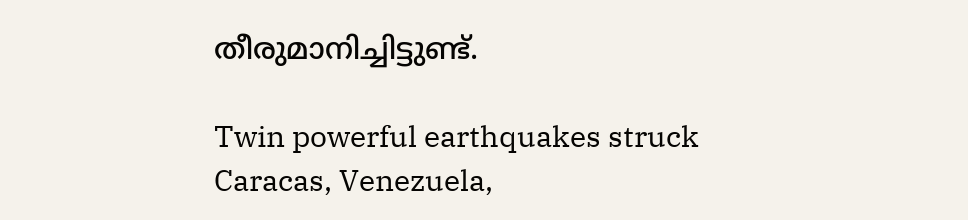തീരുമാനിച്ചിട്ടുണ്ട്.

Twin powerful earthquakes struck Caracas, Venezuela,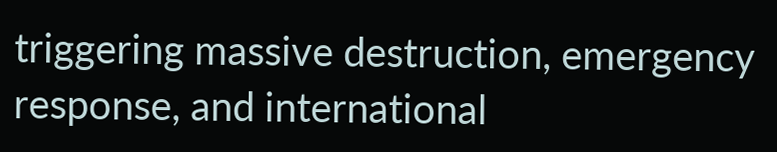triggering massive destruction, emergency response, and international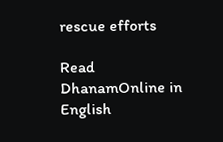rescue efforts

Read DhanamOnline in English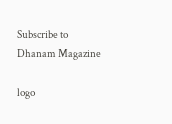Subscribe to Dhanam Magazine

logo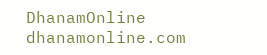DhanamOnline
dhanamonline.com